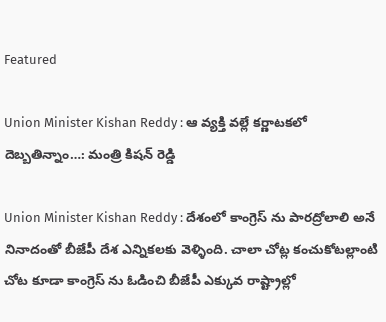Featured

Union Minister Kishan Reddy : ఆ వ్యక్తి వల్లే కర్ణాటకలో దెబ్బతిన్నాం…: మంత్రి కిషన్ రెడ్డి

Union Minister Kishan Reddy : దేశంలో కాంగ్రెస్ ను పారద్రోలాలి అనే నినాదంతో బీజేపీ దేశ ఎన్నికలకు వెళ్ళింది. చాలా చోట్ల కంచుకోటల్లాంటి చోట కూడా కాంగ్రెస్ ను ఓడించి బీజేపీ ఎక్కువ రాష్ట్రాల్లో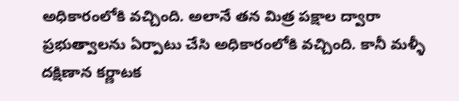అధికారంలోకి వచ్చింది. అలానే తన మిత్ర పక్షాల ద్వారా ప్రభుత్వాలను ఏర్పాటు చేసి అధికారంలోకి వచ్చింది. కానీ మళ్ళీ దక్షిణాన కర్ణాటక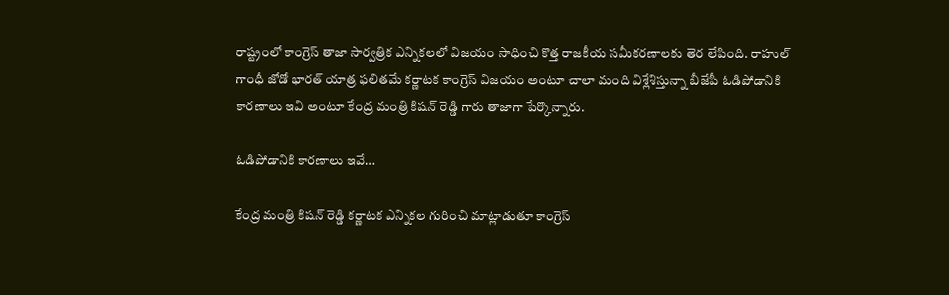రాష్ట్రంలో కాంగ్రెస్ తాజా సార్వత్రిక ఎన్నికలలో విజయం సాధించి కొత్త రాజకీయ సమీకరణాలకు తెర లేపింది. రాహుల్ గాంధీ జోడో భారత్ యాత్ర ఫలితమే కర్ణాటక కాంగ్రెస్ విజయం అంటూ చాలా మంది విశ్లేశిస్తున్నా బీజేపీ ఓడిపోడానికి కారణాలు ఇవి అంటూ కేంద్ర మంత్రి కిషన్ రెడ్డి గారు తాజాగా పేర్కొన్నారు.

ఓడిపోడానికి కారణాలు ఇవే…

కేంద్ర మంత్రి కిషన్ రెడ్డి కర్ణాటక ఎన్నికల గురించి మాట్లాడుతూ కాంగ్రెస్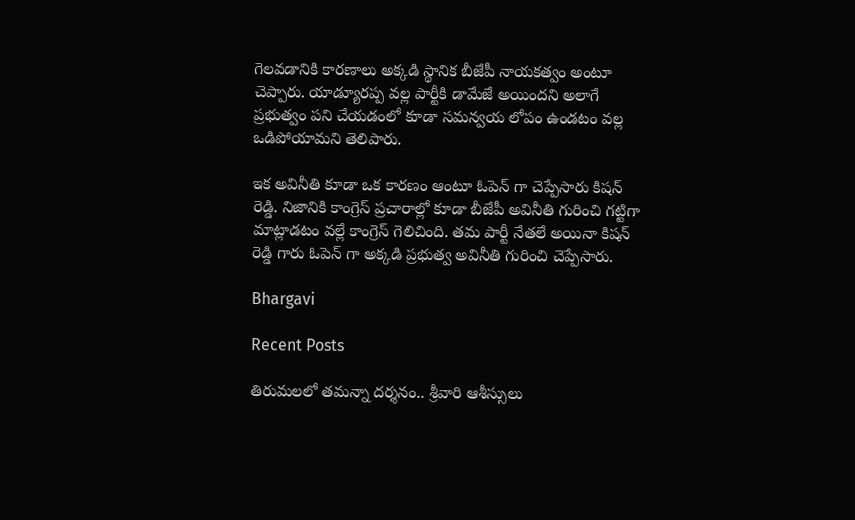గెలవడానికి కారణాలు అక్కడి స్థానిక బీజేపీ నాయకత్వం అంటూ చెప్పారు. యాడ్యూరప్ప వల్ల పార్టీకి డామేజే అయిందని అలాగే ప్రభుత్వం పని చేయడంలో కూడా సమన్వయ లోపం ఉండటం వల్ల ఒడిపోయామని తెలిపారు.

ఇక అవినీతి కూడా ఒక కారణం ఆంటూ ఓపెన్ గా చెప్పేసారు కిషన్ రెడ్డి. నిజానికి కాంగ్రెస్ ప్రచారాల్లో కూడా బీజేపీ అవినీతి గురించి గట్టిగా మాట్లాడటం వల్లే కాంగ్రెస్ గెలిచింది. తమ పార్టీ నేతలే అయినా కిషన్ రెడ్డి గారు ఓపెన్ గా అక్కడి ప్రభుత్వ అవినీతి గురించి చెప్పేసారు.

Bhargavi

Recent Posts

తిరుమలలో తమన్నా దర్శనం.. శ్రీవారి ఆశీస్సులు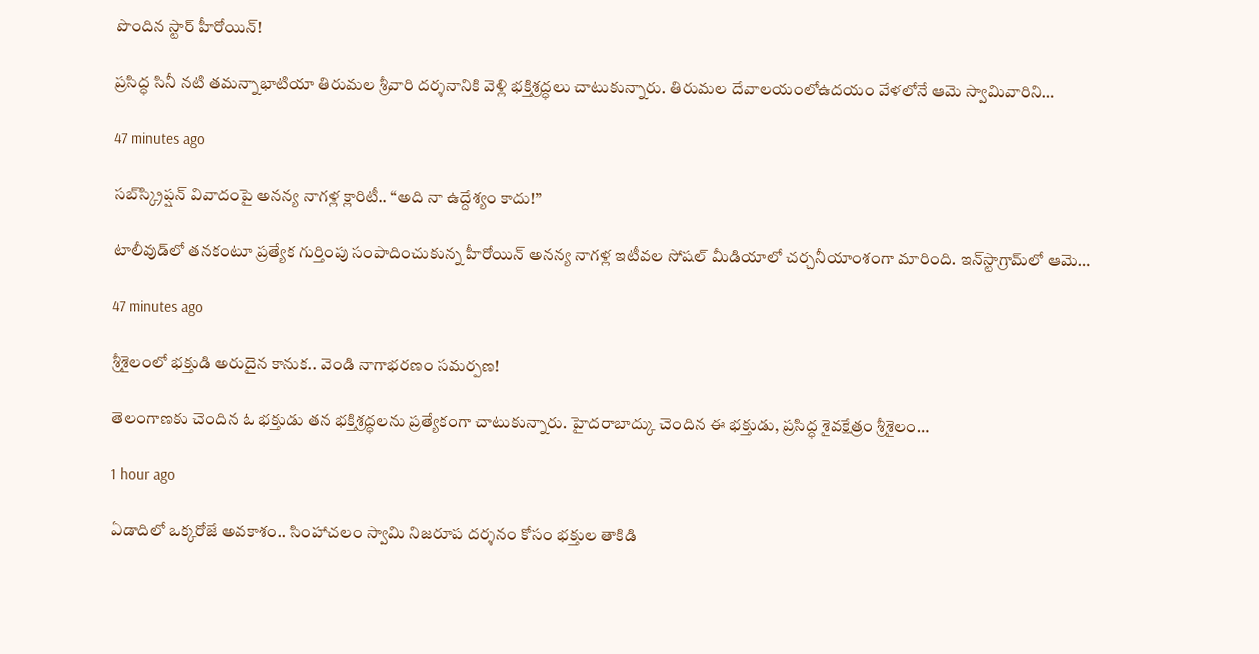పొందిన స్టార్ హీరోయిన్!

ప్రసిద్ధ సినీ నటి తమన్నాభాటియా తిరుమల శ్రీవారి దర్శనానికి వెళ్లి భక్తిశ్రద్ధలు చాటుకున్నారు. తిరుమల దేవాలయంలోఉదయం వేళలోనే ఆమె స్వామివారిని…

47 minutes ago

సబ్‌స్క్రిప్షన్ వివాదంపై అనన్య నాగళ్ల క్లారిటీ.. “అది నా ఉద్దేశ్యం కాదు!”

టాలీవుడ్‌లో తనకంటూ ప్రత్యేక గుర్తింపు సంపాదించుకున్న హీరోయిన్ అనన్య నాగళ్ల ఇటీవల సోషల్ మీడియాలో చర్చనీయాంశంగా మారింది. ఇన్‌స్టాగ్రామ్‌లో ఆమె…

47 minutes ago

శ్రీశైలంలో భక్తుడి అరుదైన కానుక.. వెండి నాగాభరణం సమర్పణ!

తెలంగాణకు చెందిన ఓ భక్తుడు తన భక్తిశ్రద్ధలను ప్రత్యేకంగా చాటుకున్నారు. హైదరాబాద్కు చెందిన ఈ భక్తుడు, ప్రసిద్ధ శైవక్షేత్రం శ్రీశైలం…

1 hour ago

ఏడాదిలో ఒక్కరోజే అవకాశం.. సింహాచలం స్వామి నిజరూప దర్శనం కోసం భక్తుల తాకిడి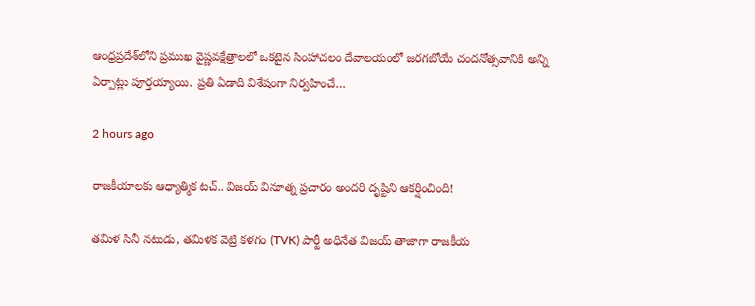ఆంధ్రప్రదేశ్‌లోని ప్రముఖ వైష్ణవక్షేత్రాలలో ఒకటైన సింహాచలం దేవాలయంలో జరగబోయే చందనోత్సవానికి అన్ని ఏర్పాట్లు పూర్తయ్యాయి. ప్రతి ఏడాది విశేషంగా నిర్వహించే…

2 hours ago

రాజకీయాలకు ఆధ్యాత్మిక టచ్.. విజయ్ వినూత్న ప్రచారం అందరి దృష్టిని ఆకర్షించింది!

తమిళ సినీ నటుడు, తమిళక వెట్రి కళగం (TVK) పార్టీ అధినేత విజయ్ తాజాగా రాజకీయ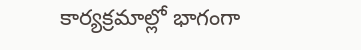కార్యక్రమాల్లో భాగంగా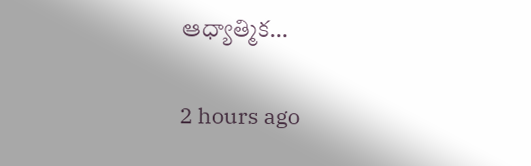ఆధ్యాత్మిక…

2 hours ago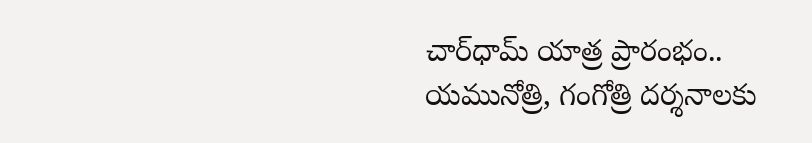చార్‌ధామ్ యాత్ర ప్రారంభం.. యమునోత్రి, గంగోత్రి దర్శనాలకు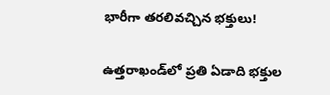భారీగా తరలివచ్చిన భక్తులు!

ఉత్తరాఖండ్‌లో ప్రతి ఏడాది భక్తుల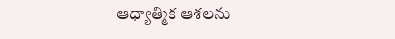ఆధ్యాత్మిక ఆశలను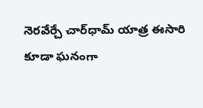నెరవేర్చే చార్‌ధామ్ యాత్ర ఈసారి కూడా ఘనంగా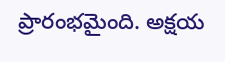ప్రారంభమైంది. అక్షయ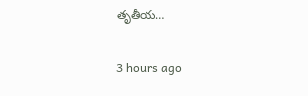తృతీయ…

3 hours ago